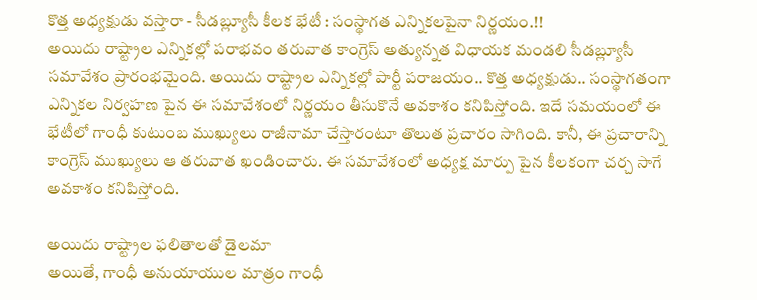కొత్త అధ్యక్షుడు వస్తారా - సీడబ్ల్యూసీ కీలక భేటీ : సంస్థాగత ఎన్నికలపైనా నిర్ణయం.!!
అయిదు రాష్ట్రాల ఎన్నికల్లో పరాభవం తరువాత కాంగ్రెస్ అత్యున్నత విధాయక మండలి సీడబ్ల్యూసీ సమావేశం ప్రారంభమైంది. అయిదు రాష్ట్రాల ఎన్నికల్లో పార్టీ పరాజయం.. కొత్త అధ్యక్షుడు.. సంస్థాగతంగా ఎన్నికల నిర్వహణ పైన ఈ సమావేశంలో నిర్ణయం తీసుకొనే అవకాశం కనిపిస్తోంది. ఇదే సమయంలో ఈ భేటీలో గాంధీ కుటుంబ ముఖ్యులు రాజీనామా చేస్తారంటూ తొలుత ప్రచారం సాగింది. కానీ, ఈ ప్రచారాన్ని కాంగ్రెస్ ముఖ్యులు ఆ తరువాత ఖండించారు. ఈ సమావేశంలో అధ్యక్ష మార్పు పైన కీలకంగా చర్చ సాగే అవకాశం కనిపిస్తోంది.

అయిదు రాష్ట్రాల ఫలితాలతో డైలమా
అయితే, గాంధీ అనుయాయుల మాత్రం గాంధీ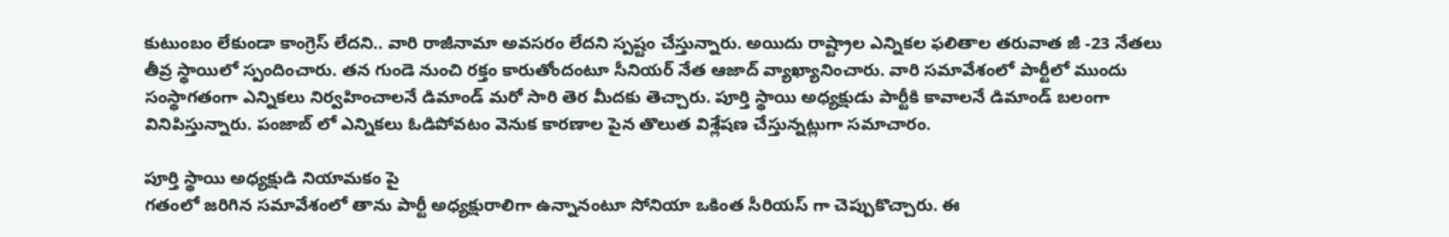కుటుంబం లేకుండా కాంగ్రెస్ లేదని.. వారి రాజీనామా అవసరం లేదని స్పష్టం చేస్తున్నారు. అయిదు రాష్ట్రాల ఎన్నికల ఫలితాల తరువాత జీ -23 నేతలు తీవ్ర స్థాయిలో స్పందించారు. తన గుండె నుంచి రక్తం కారుతోందంటూ సీనియర్ నేత ఆజాద్ వ్యాఖ్యానించారు. వారి సమావేశంలో పార్టీలో ముందు సంస్థాగతంగా ఎన్నికలు నిర్వహించాలనే డిమాండ్ మరో సారి తెర మీదకు తెచ్చారు. పూర్తి స్థాయి అధ్యక్షుడు పార్టీకి కావాలనే డిమాండ్ బలంగా వినిపిస్తున్నారు. పంజాబ్ లో ఎన్నికలు ఓడిపోవటం వెనుక కారణాల పైన తొలుత విశ్లేషణ చేస్తున్నట్లుగా సమాచారం.

పూర్తి స్థాయి అధ్యక్షుడి నియామకం పై
గతంలో జరిగిన సమావేశంలో తాను పార్టీ అధ్యక్షురాలిగా ఉన్నానంటూ సోనియా ఒకింత సీరియస్ గా చెప్పుకొచ్చారు. ఈ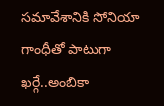సమావేశానికి సోనియా గాంధీతో పాటుగా ఖర్గే..అంబికా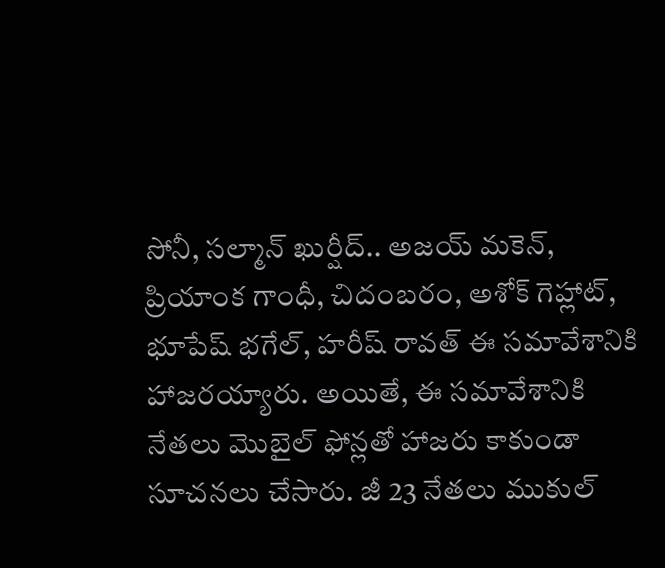సోనీ, సల్మాన్ ఖుర్షీద్.. అజయ్ మకెన్, ప్రియాంక గాంధీ, చిదంబరం, అశోక్ గెహ్లాట్, భూపేష్ భగేల్, హరీష్ రావత్ ఈ సమావేశానికి హాజరయ్యారు. అయితే, ఈ సమావేశానికి నేతలు మొబైల్ ఫోన్లతో హాజరు కాకుండా సూచనలు చేసారు. జీ 23 నేతలు ముకుల్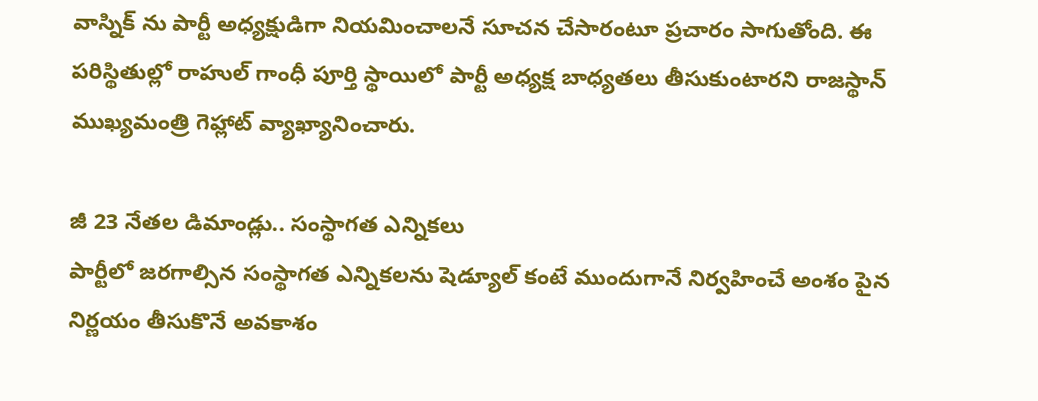వాస్నిక్ ను పార్టీ అధ్యక్షుడిగా నియమించాలనే సూచన చేసారంటూ ప్రచారం సాగుతోంది. ఈ పరిస్థితుల్లో రాహుల్ గాంధీ పూర్తి స్థాయిలో పార్టీ అధ్యక్ష బాధ్యతలు తీసుకుంటారని రాజస్థాన్ ముఖ్యమంత్రి గెహ్లాట్ వ్యాఖ్యానించారు.

జీ 23 నేతల డిమాండ్లు.. సంస్థాగత ఎన్నికలు
పార్టీలో జరగాల్సిన సంస్థాగత ఎన్నికలను షెడ్యూల్ కంటే ముందుగానే నిర్వహించే అంశం పైన నిర్ణయం తీసుకొనే అవకాశం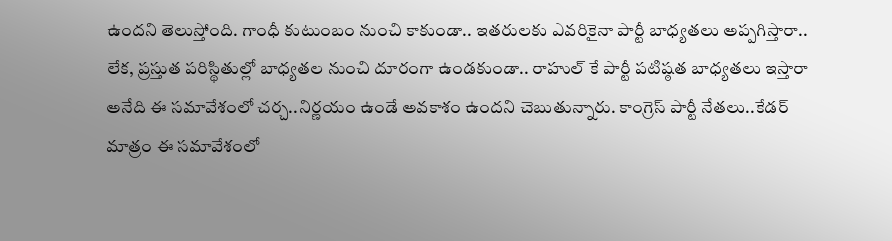ఉందని తెలుస్తోంది. గాంధీ కుటుంబం నుంచి కాకుండా.. ఇతరులకు ఎవరికైనా పార్టీ బాధ్యతలు అప్పగిస్తారా.. లేక, ప్రస్తుత పరిస్థితుల్లో బాధ్యతల నుంచి దూరంగా ఉండకుండా.. రాహుల్ కే పార్టీ పటిష్ఠత బాధ్యతలు ఇస్తారా అనేది ఈ సమావేశంలో చర్చ..నిర్ణయం ఉండే అవకాశం ఉందని చెబుతున్నారు. కాంగ్రెస్ పార్టీ నేతలు..కేడర్ మాత్రం ఈ సమావేశంలో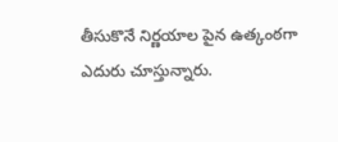తీసుకొనే నిర్ణయాల పైన ఉత్కంఠగా ఎదురు చూస్తున్నారు.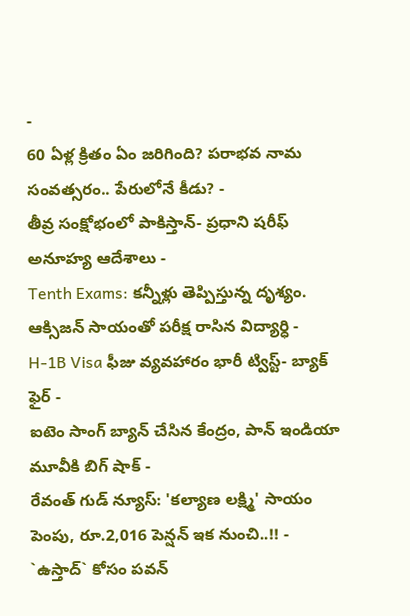-
60 ఏళ్ల క్రితం ఏం జరిగింది? పరాభవ నామ సంవత్సరం.. పేరులోనే కీడు? -
తీవ్ర సంక్షోభంలో పాకిస్తాన్- ప్రధాని షరీఫ్ అనూహ్య ఆదేశాలు -
Tenth Exams: కన్నీళ్లు తెప్పిస్తున్న దృశ్యం. ఆక్సిజన్ సాయంతో పరీక్ష రాసిన విద్యార్ధి -
H-1B Visa ఫీజు వ్యవహారం భారీ ట్విస్ట్- బ్యాక్ ఫైర్ -
ఐటెం సాంగ్ బ్యాన్ చేసిన కేంద్రం, పాన్ ఇండియా మూవీకి బిగ్ షాక్ -
రేవంత్ గుడ్ న్యూస్: 'కల్యాణ లక్ష్మి' సాయం పెంపు, రూ.2,016 పెన్షన్ ఇక నుంచి..!! -
`ఉస్తాద్` కోసం పవన్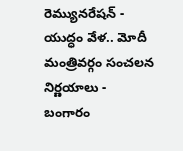రెమ్యునరేషన్ -
యుద్ధం వేళ.. మోదీ మంత్రివర్గం సంచలన నిర్ణయాలు -
బంగారం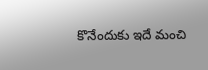కొనేందుకు ఇదే మంచి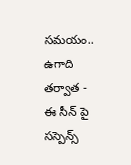సమయం.. ఉగాది తర్వాత -
ఈ సీన్ పై సస్పెన్స్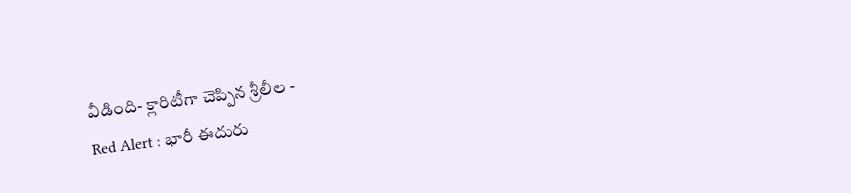వీడింది- క్లారిటీగా చెప్పిన శ్రీలీల -
Red Alert : భారీ ఈదురు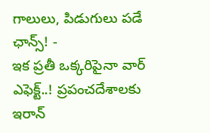గాలులు, పిడుగులు పడే ఛాన్స్! -
ఇక ప్రతీ ఒక్కరిపైనా వార్ ఎఫెక్ట్..! ప్రపంచదేశాలకు ఇరాన్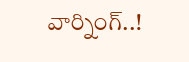వార్నింగ్..!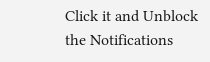Click it and Unblock the Notifications